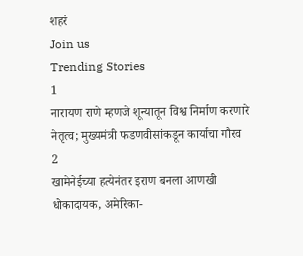शहरं
Join us
Trending Stories
1
नारायण राणे म्हणजे शून्यातून विश्व निर्माण करणारे नेतृत्व; मुख्यमंत्री फडणवीसांकडून कार्याचा गौरव
2
खामेनेईच्या हत्येनंतर इराण बनला आणखी धोकादायक, अमेरिका-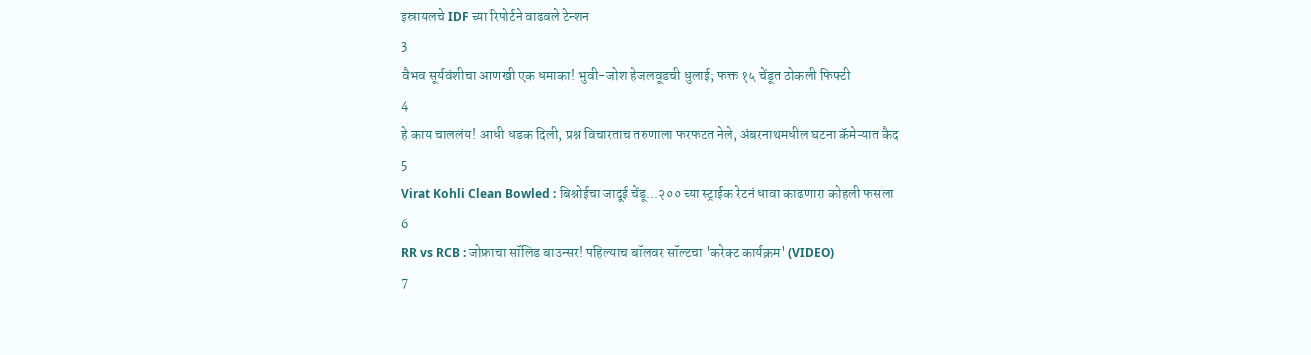इस्रायलचे IDF च्या रिपोर्टने वाढवले टेन्शन
3
वैभव सूर्यवंशीचा आणखी एक धमाका! भुवी-जोश हेजलवूडची धुलाई; फक्त १५ चेंडूत ठोकली फिफ्टी
4
हे काय चाललंय! आधी धडक दिली, प्रश्न विचारताच तरुणाला फरफटत नेले, अंबरनाथमधील घटना कॅमेऱ्यात कैद
5
Virat Kohli Clean Bowled : बिश्नोईचा जादूई चेंडू...२०० च्या स्ट्राईक रेटनं धावा काढणारा कोहली फसला
6
RR vs RCB : जोफ्राचा सॉलिड बाउन्सर! पहिल्याच बॉलवर सॉल्टचा 'करेक्ट कार्यक्रम' (VIDEO)
7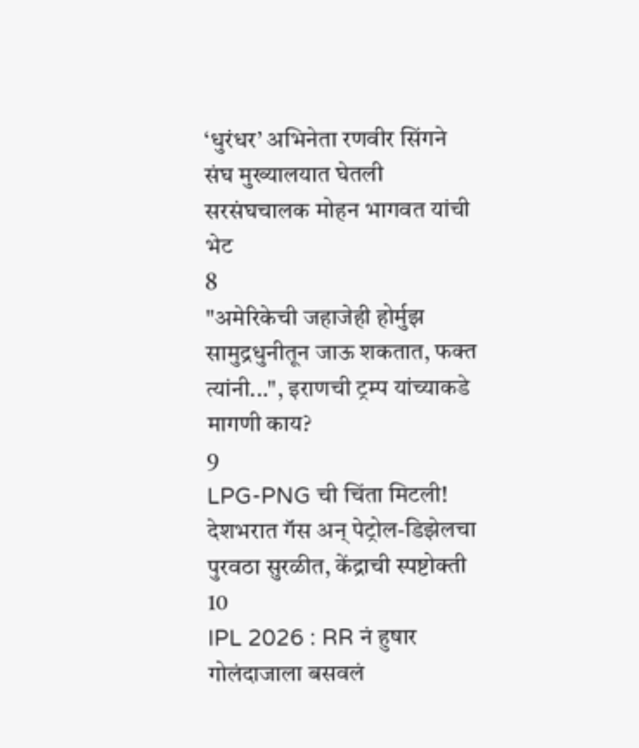‘धुरंधर’ अभिनेता रणवीर सिंगने संघ मुख्यालयात घेतली सरसंघचालक मोहन भागवत यांची भेट
8
"अमेरिकेची जहाजेही होर्मुझ सामुद्रधुनीतून जाऊ शकतात, फक्त त्यांनी...", इराणची ट्रम्प यांच्याकडे मागणी काय?
9
LPG-PNG ची चिंता मिटली! देशभरात गॅस अन् पेट्रोल-डिझेलचा पुरवठा सुरळीत, केंद्राची स्पष्टोक्ती
10
IPL 2026 : RR नं हुषार गोलंदाजाला बसवलं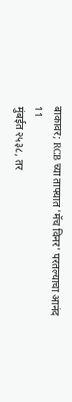बाकावर; RCB च्या ताफ्यात 'मॅच विनर' परतल्याचा आनंद
11
मुंबईत २५३८, तर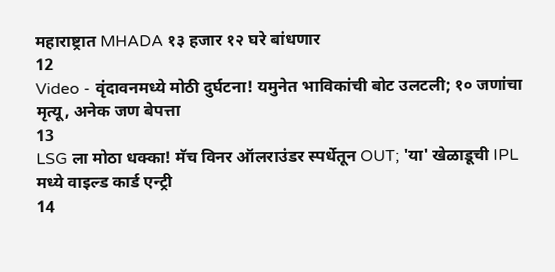महाराष्ट्रात MHADA १३ हजार १२ घरे बांधणार
12
Video - वृंदावनमध्ये मोठी दुर्घटना! यमुनेत भाविकांची बोट उलटली; १० जणांचा मृत्यू, अनेक जण बेपत्ता
13
LSG ला मोठा धक्का! मॅच विनर ऑलराउंडर स्पर्धेतून OUT; 'या' खेळाडूची IPL मध्ये वाइल्ड कार्ड एन्ट्री
14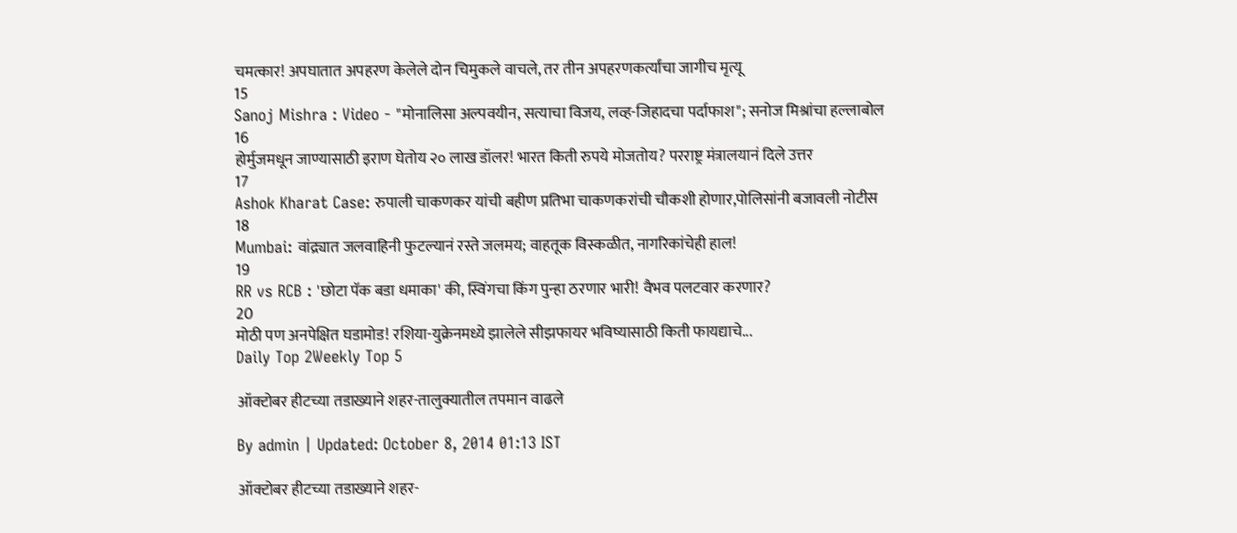चमत्कार! अपघातात अपहरण केलेले दोन चिमुकले वाचले, तर तीन अपहरणकर्त्यांचा जागीच मृत्यू
15
Sanoj Mishra : Video - "मोनालिसा अल्पवयीन, सत्याचा विजय, लव्ह-जिहादचा पर्दाफाश"; सनोज मिश्रांचा हल्लाबोल
16
होर्मुजमधून जाण्यासाठी इराण घेतोय २० लाख डॉलर! भारत किती रुपये मोजतोय? परराष्ट्र मंत्रालयानं दिले उत्तर
17
Ashok Kharat Case: रुपाली चाकणकर यांची बहीण प्रतिभा चाकणकरांची चौकशी होणार,पोलिसांनी बजावली नोटीस
18
Mumbai: वांद्र्यात जलवाहिनी फुटल्यानं रस्ते जलमय; वाहतूक विस्कळीत, नागरिकांचेही हाल!
19
RR vs RCB : 'छोटा पॅक बडा धमाका' की, स्विंगचा किंग पुन्हा ठरणार भारी! वैभव पलटवार करणार?
20
मोठी पण अनपेक्षित घडामोड! रशिया-युक्रेनमध्ये झालेले सीझफायर भविष्यासाठी किती फायद्याचे...
Daily Top 2Weekly Top 5

ऑक्टोबर हीटच्या तडाख्याने शहर-तालुक्यातील तपमान वाढले

By admin | Updated: October 8, 2014 01:13 IST

ऑक्टोबर हीटच्या तडाख्याने शहर-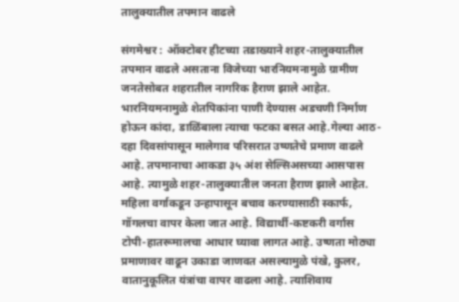तालुक्यातील तपमान वाढले

संगमेश्वर : ऑक्टोबर हीटच्या तडाख्याने शहर-तालुक्यातील तपमान वाढले असताना विजेच्या भारनियमनामुळे ग्रामीण जनतेसोबत शहरातील नागरिक हैराण झाले आहेत. भारनियमनामुळे शेतपिकांना पाणी देण्यास अडचणी निर्माण होऊन कांदा, डाळिंबाला त्याचा फटका बसत आहे.गेल्या आठ-दहा दिवसांपासून मालेगाव परिसरात उष्णतेचे प्रमाण वाढले आहे. तपमानाचा आकडा ३५ अंश सेल्सिअसच्या आसपास आहे. त्यामुळे शहर-तालुक्यातील जनता हैराण झाले आहेत. महिला वर्गाकडून उन्हापासून बचाव करण्यासाठी स्कार्फ, गॉगलचा वापर केला जात आहे. विद्यार्थी-कष्टकरी वर्गास टोपी-हातरूमालचा आधार घ्यावा लागत आहे. उष्णता मोठ्या प्रमाणावर वाढून उकाडा जाणवत असल्यामुळे पंखे, कुलर, वातानुकूलित यंत्रांचा वापर वाढला आहे. त्याशिवाय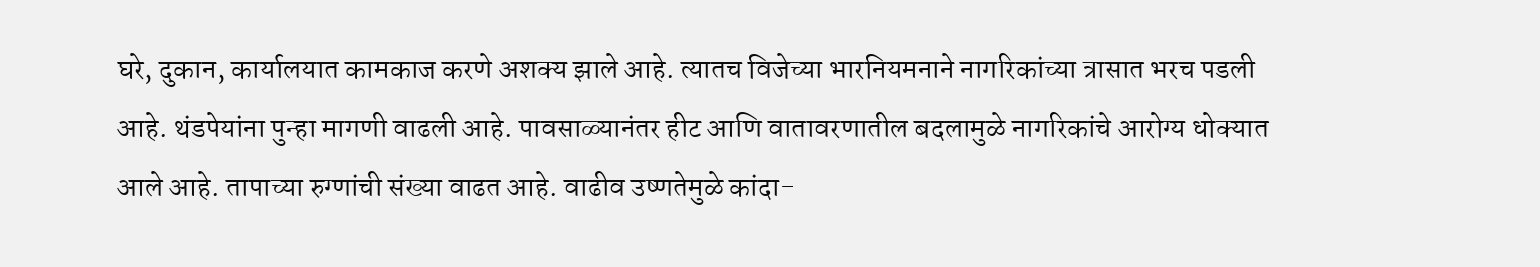घरे, दुकान, कार्यालयात कामकाज करणे अशक्य झाले आहे. त्यातच विजेच्या भारनियमनाने नागरिकांच्या त्रासात भरच पडली आहे. थंडपेयांना पुन्हा मागणी वाढली आहे. पावसाळ्यानंतर हीट आणि वातावरणातील बदलामुळे नागरिकांचे आरोग्य धोक्यात आले आहे. तापाच्या रुग्णांची संख्या वाढत आहे. वाढीव उष्णतेमुळे कांदा-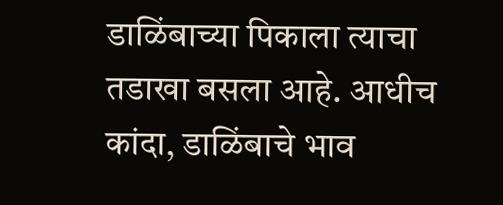डाळिंबाच्या पिकाला त्याचा तडाखा बसला आहे. आधीच कांदा, डाळिंबाचे भाव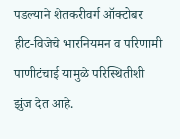पडल्याने शेतकरीवर्ग ऑक्टोबर हीट-विजेचे भारनियमन व परिणामी पाणीटंचाई यामुळे परिस्थितीशी झुंज देत आहे.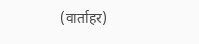(वार्ताहर)